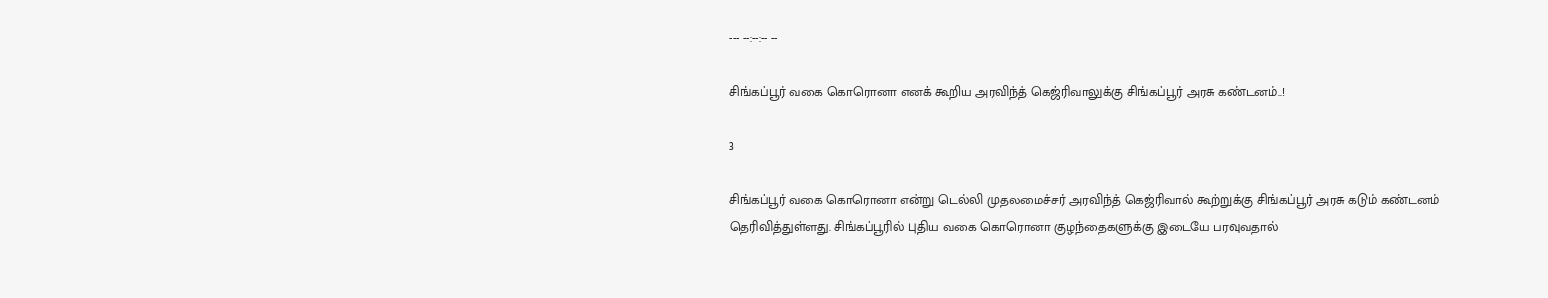--- --:--:-- --

சிங்கப்பூர் வகை கொரொனா எனக் கூறிய அரவிந்த் கெஜ்ரிவாலுக்கு சிங்கப்பூர் அரசு கண்டனம்..!

3

சிங்கப்பூர் வகை கொரொனா என்று டெல்லி முதலமைச்சர் அரவிந்த் கெஜ்ரிவால் கூற்றுக்கு சிங்கப்பூர் அரசு கடும் கண்டனம் தெரிவித்துள்ளது. சிங்கப்பூரில் புதிய வகை கொரொனா குழந்தைகளுக்கு இடையே பரவுவதால்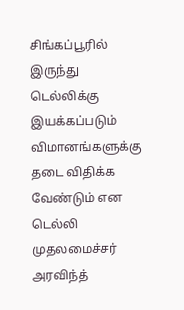சிங்கப்பூரில் இருந்து டெல்லிக்கு இயக்கப்படும் விமானங்களுக்கு தடை விதிக்க வேண்டும் என டெல்லி முதலமைச்சர் அரவிந்த்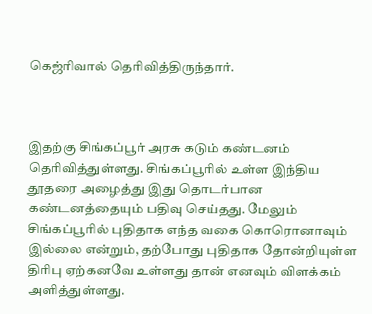கெஜ்ரிவால் தெரிவித்திருந்தார்.



இதற்கு சிங்கப்பூர் அரசு கடும் கண்டனம் தெரிவித்துள்ளது. சிங்கப்பூரில் உள்ள இந்திய தூதரை அழைத்து இது தொடர்பான கண்டனத்தையும் பதிவு செய்தது. மேலும் சிங்கப்பூரில் புதிதாக எந்த வகை கொரொனாவும் இல்லை என்றும், தற்போது புதிதாக தோன்றியுள்ள திரிபு ஏற்கனவே உள்ளது தான் எனவும் விளக்கம் அளித்துள்ளது.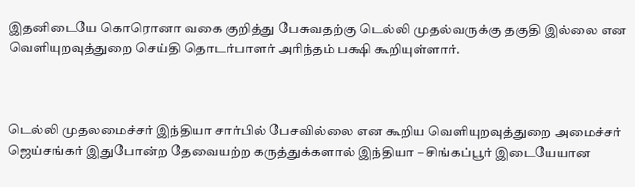இதனிடையே கொரொனா வகை குறித்து பேசுவதற்கு டெல்லி முதல்வருக்கு தகுதி இல்லை என வெளியுறவுத்துறை செய்தி தொடர்பாளர் அரிந்தம் பக்ஷி கூறியுள்ளார்.



டெல்லி முதலமைச்சர் இந்தியா சார்பில் பேசவில்லை என கூறிய வெளியுறவுத்துறை அமைச்சர் ஜெய்சங்கர் இதுபோன்ற தேவையற்ற கருத்துக்களால் இந்தியா – சிங்கப்பூர் இடையேயான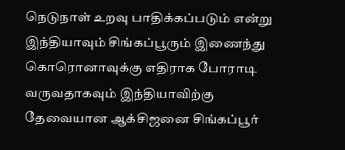நெடுநாள் உறவு பாதிக்கப்படும் என்று இந்தியாவும் சிங்கப்பூரும் இணைந்து கொரொனாவுக்கு எதிராக போராடி வருவதாகவும் இந்தியாவிற்கு தேவையான ஆக்சிஜனை சிங்கப்பூர்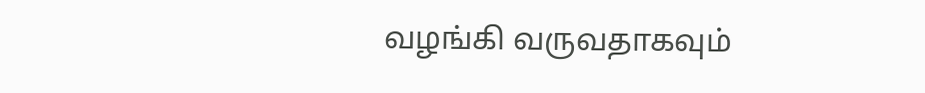வழங்கி வருவதாகவும்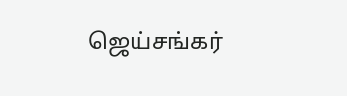ஜெய்சங்கர்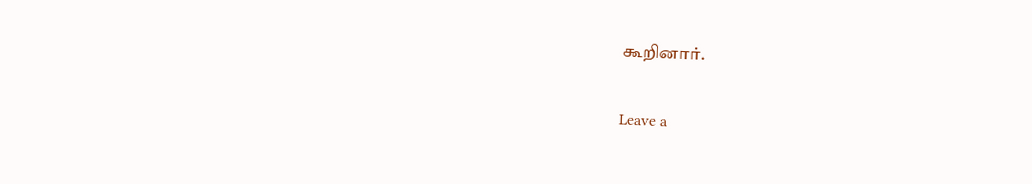கூறினார்.

Leave a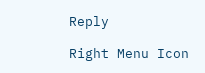Reply

Right Menu Icon